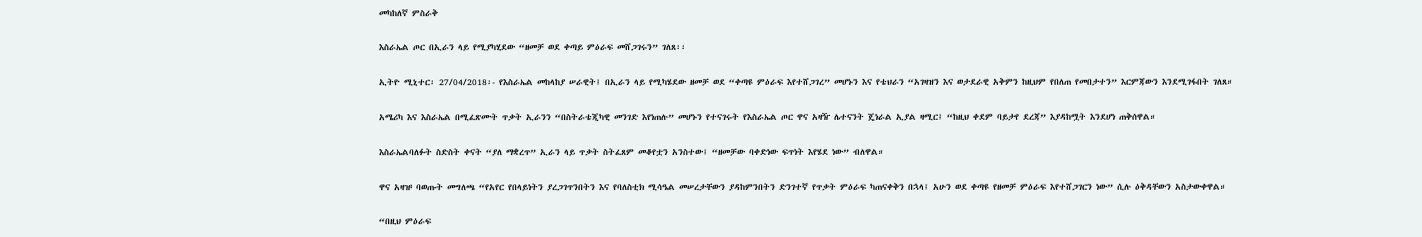መካከለኛ ምስራቅ

እስራኤል ጦር በኢራን ላይ የሚያካሂደው “ዘመቻ ወደ ቀጣይ ምዕራፍ መሸጋገሩን” ገለጸ፡፡

ኢትዮ ሚኒተር፡ 27/04/2018፡- የእስራኤል መከላከያ ሠራዊት፤ በኢራን ላይ የሚካሄደው ዘመቻ ወደ “ቀጣዩ ምዕራፍ እየተሸጋገረ” መሆኑን እና የቴህራን “አገዛዝን እና ወታደራዊ አቅምን ከዚህም የበለጠ የመበታተን” እርምጃውን እንደሚገፋበት ገለጸ።

አሜሪካ እና እስራኤል በሚፈጽሙት ጥቃት ኢራንን “በስትራቴጂካዊ መንገድ እየነጠሉ” መሆኑን የተናገሩት የእስራኤል ጦር ዋና አዛዥ ሌተናንት ጄነራል ኢያል ዛሚር፤ “ከዚህ ቀደም ባይታየ ደረጃ” እያዳከሟት እንደሆነ ጠቅሰዋል።

እስራኤልባለፉት ስድስት ቀናት “ያለ ማቋረጥ” ኢራን ላይ ጥቃት ስትፈጸም መቆየቷን አንስተው፤ “ዘመቻው ባቀድነው ፍጥነት እየሄደ ነው” ብለዋል።

ዋና አዛዡ ባወጡት መግለጫ “የአየር የበላይነትን ያረጋገጥንበትን እና የባለስቲክ ሚሳዔል መሠረታቸውን ያዳከምንበትን ድንገተኛ የጥቃት ምዕራፍ ካጠናቀቅን በኋላ፤ አሁን ወደ ቀጣዩ የዘመቻ ምዕራፍ እየተሸጋገርን ነው” ሲሉ ዕቅዳቸውን አስታውቀዋል።

“በዚህ ምዕራፍ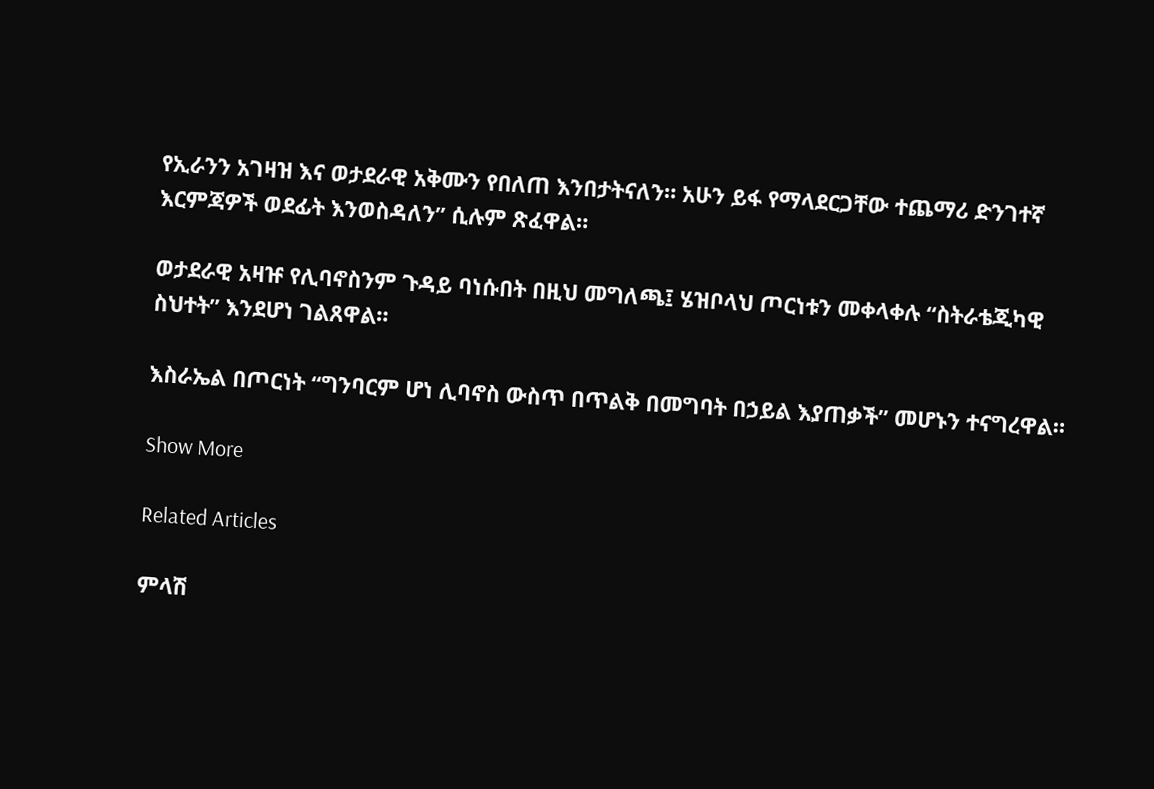የኢራንን አገዛዝ እና ወታደራዊ አቅሙን የበለጠ እንበታትናለን። አሁን ይፋ የማላደርጋቸው ተጨማሪ ድንገተኛ እርምጃዎች ወደፊት እንወስዳለን” ሲሉም ጽፈዋል።

ወታደራዊ አዛዡ የሊባኖስንም ጉዳይ ባነሱበት በዚህ መግለጫ፤ ሄዝቦላህ ጦርነቱን መቀላቀሉ “ስትራቴጂካዊ ስህተት” እንደሆነ ገልጸዋል።

እስራኤል በጦርነት “ግንባርም ሆነ ሊባኖስ ውስጥ በጥልቅ በመግባት በኃይል እያጠቃች” መሆኑን ተናግረዋል።

Show More

Related Articles

ምላሽ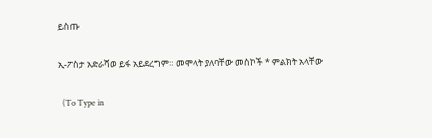ይስጡ

ኢ-ፖስታ አድራሻወ ይፋ አይደረግም። መሞላት ያለባቸው መስኮች * ምልክት አላቸው

  (To Type in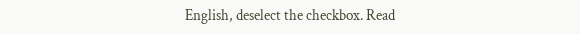English, deselect the checkbox. Read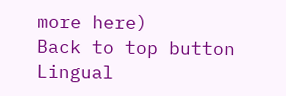more here)
Back to top button
Lingual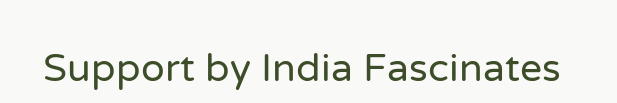Support by India Fascinates